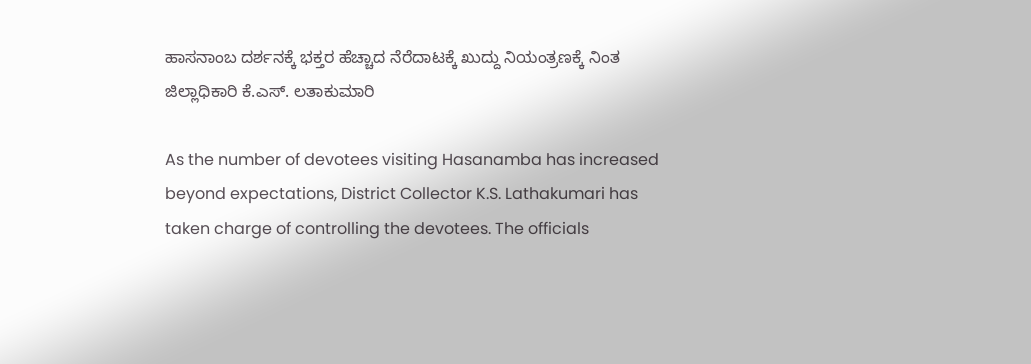ಹಾಸನಾಂಬ ದರ್ಶನಕ್ಕೆ ಭಕ್ತರ ಹೆಚ್ಚಾದ ನೆರೆದಾಟಕ್ಕೆ ಖುದ್ದು ನಿಯಂತ್ರಣಕ್ಕೆ ನಿಂತ ಜಿಲ್ಲಾಧಿಕಾರಿ ಕೆ.ಎಸ್. ಲತಾಕುಮಾರಿ

As the number of devotees visiting Hasanamba has increased beyond expectations, District Collector K.S. Lathakumari has taken charge of controlling the devotees. The officials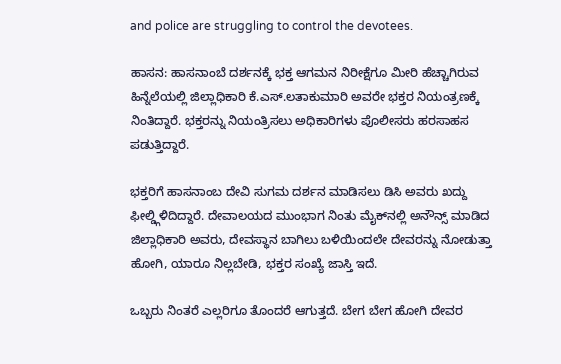and police are struggling to control the devotees.

ಹಾಸನ: ಹಾಸನಾಂಬೆ ದರ್ಶನಕ್ಕೆ ಭಕ್ತ ಆಗಮನ ನಿರೀಕ್ಷೆಗೂ ಮೀರಿ ಹೆಚ್ಚಾಗಿರುವ ಹಿನ್ನೆಲೆಯಲ್ಲಿ ಜಿಲ್ಲಾಧಿಕಾರಿ ಕೆ.ಎಸ್.ಲತಾಕುಮಾರಿ ಅವರೇ ಭಕ್ತರ ನಿಯಂತ್ರಣಕ್ಕೆ ನಿಂತಿದ್ದಾರೆ. ಭಕ್ತರನ್ನು ನಿಯಂತ್ರಿಸಲು ಅಧಿಕಾರಿಗಳು ಪೊಲೀಸರು ಹರಸಾಹಸ ಪಡುತ್ತಿದ್ದಾರೆ.

ಭಕ್ತರಿಗೆ ಹಾಸನಾಂಬ ದೇವಿ ಸುಗಮ ದರ್ಶನ ಮಾಡಿಸಲು ಡಿಸಿ ಅವರು ಖದ್ದು ಫೀಲ್ಡ್ಗಿಳಿದಿದ್ದಾರೆ. ದೇವಾಲಯದ ಮುಂಭಾಗ ನಿಂತು ಮೈಕ್‌ನಲ್ಲಿ ಅನೌನ್ಸ್ ಮಾಡಿದ ಜಿಲ್ಲಾಧಿಕಾರಿ ಅವರು, ದೇವಸ್ಥಾನ ಬಾಗಿಲು ಬಳಿಯಿಂದಲೇ ದೇವರನ್ನು ನೋಡುತ್ತಾ ಹೋಗಿ, ಯಾರೂ ನಿಲ್ಲಬೇಡಿ, ಭಕ್ತರ ಸಂಖ್ಯೆ ಜಾಸ್ತಿ ಇದೆ.

ಒಬ್ಬರು ನಿಂತರೆ ಎಲ್ಲರಿಗೂ ತೊಂದರೆ ಆಗುತ್ತದೆ. ಬೇಗ ಬೇಗ ಹೋಗಿ ದೇವರ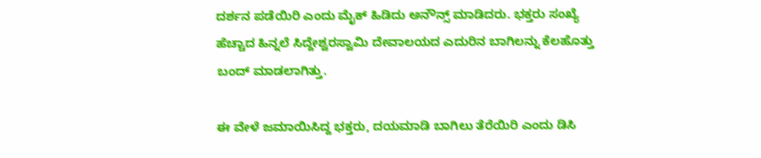ದರ್ಶನ ಪಡೆಯಿರಿ ಎಂದು ಮೈಕ್ ಹಿಡಿದು ಅನೌನ್ಸ್ ಮಾಡಿದರು. ಭಕ್ತರು ಸಂಖ್ಯೆ ಹೆಚ್ಚಾದ ಹಿನ್ನಲೆ ಸಿದ್ದೇಶ್ವರಸ್ವಾಮಿ ದೇವಾಲಯದ ಎದುರಿನ ಬಾಗಿಲನ್ನು ಕೆಲಹೊತ್ತು ಬಂದ್ ಮಾಡಲಾಗಿತ್ತು.

ಈ ವೇಳೆ ಜಮಾಯಿಸಿದ್ದ ಭಕ್ತರು, ದಯಮಾಡಿ ಬಾಗಿಲು ತೆರೆಯಿರಿ ಎಂದು ಡಿಸಿ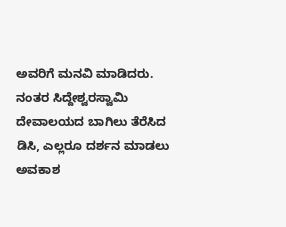ಅವರಿಗೆ ಮನವಿ ಮಾಡಿದರು. ನಂತರ ಸಿದ್ದೇಶ್ವರಸ್ವಾಮಿ ದೇವಾಲಯದ ಬಾಗಿಲು ತೆರೆಸಿದ ಡಿಸಿ, ಎಲ್ಲರೂ ದರ್ಶನ ಮಾಡಲು ಅವಕಾಶ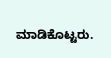ಮಾಡಿಕೊಟ್ಟರು.